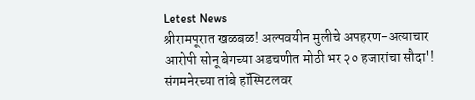Letest News
श्रीरामपूरात खळबळ! अल्पवयीन मुलीचे अपहरण-अत्याचार आरोपी सोनू बेगच्या अडचणीत मोठी भर २० हजारांचा सौदा'! संगमनेरच्या तांबे हॉस्पिटलवर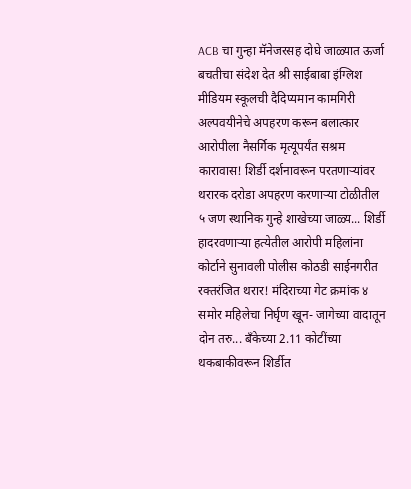ACB चा गुन्हा मॅनेजरसह दोघे जाळ्यात ऊर्जा बचतीचा संदेश देत श्री साईबाबा इंग्लिश मीडियम स्कूलची दैदिप्यमान कामगिरी अल्पवयीनेचे अपहरण करून बलात्कार आरोपीला नैसर्गिक मृत्यूपर्यंत सश्रम कारावास! शिर्डी दर्शनावरून परतणाऱ्यांवर थरारक दरोडा अपहरण करणाऱ्या टोळीतील ५ जण स्थानिक गुन्हे शाखेच्या जाळ्य... शिर्डी हादरवणाऱ्या हत्येतील आरोपी महिलांना कोर्टाने सुनावली पोलीस कोठडी साईनगरीत रक्तरंजित थरार! मंदिराच्या गेट क्रमांक ४ समोर महिलेचा निर्घृण खून- जागेच्या वादातून दोन तरु... बँकेच्या 2.11 कोटींच्या थकबाकीवरून शिर्डीत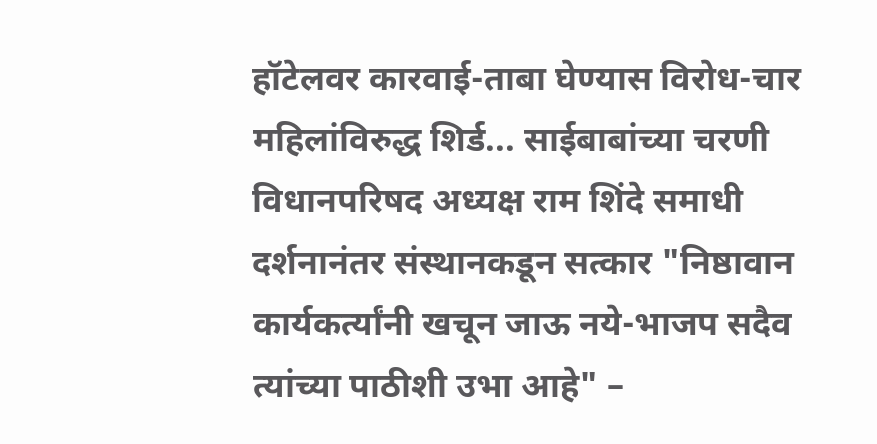हॉटेलवर कारवाई-ताबा घेण्यास विरोध-चार महिलांविरुद्ध शिर्ड... साईबाबांच्या चरणी विधानपरिषद अध्यक्ष राम शिंदे समाधी दर्शनानंतर संस्थानकडून सत्कार "निष्ठावान कार्यकर्त्यांनी खचून जाऊ नये-भाजप सदैव त्यांच्या पाठीशी उभा आहे" –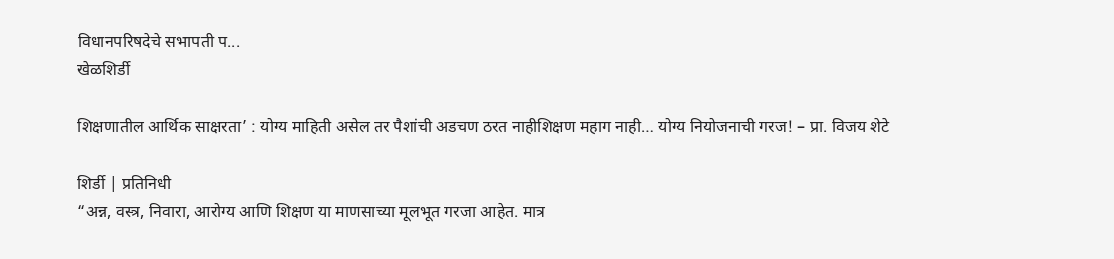विधानपरिषदेचे सभापती प...
खेळशिर्डी

शिक्षणातील आर्थिक साक्षरता’ : योग्य माहिती असेल तर पैशांची अडचण ठरत नाहीशिक्षण महाग नाही… योग्य नियोजनाची गरज! – प्रा. विजय शेटे

शिर्डी | प्रतिनिधी
“अन्न, वस्त्र, निवारा, आरोग्य आणि शिक्षण या माणसाच्या मूलभूत गरजा आहेत. मात्र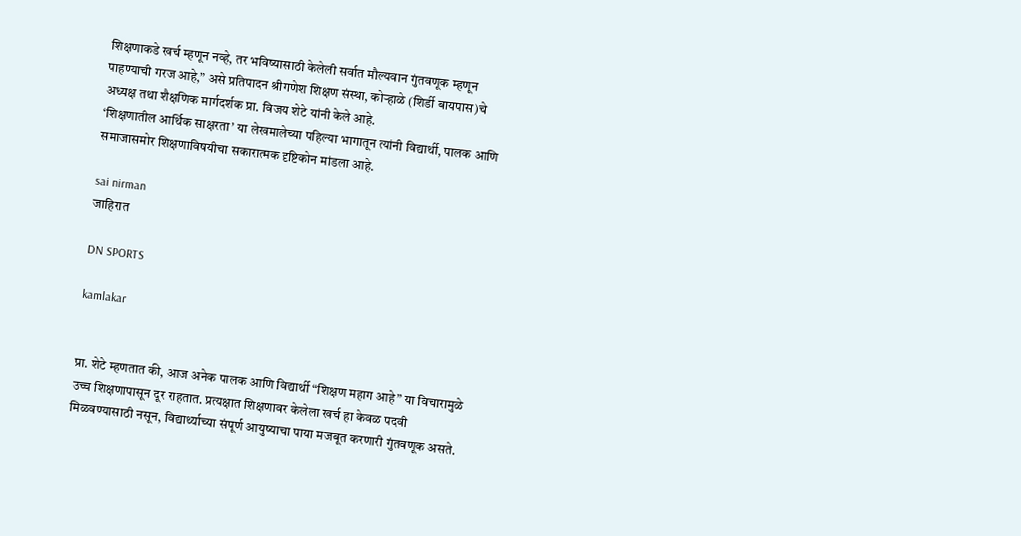शिक्षणाकडे खर्च म्हणून नव्हे, तर भविष्यासाठी केलेली सर्वात मौल्यवान गुंतवणूक म्हणून पाहण्याची गरज आहे,” असे प्रतिपादन श्रीगणेश शिक्षण संस्था, कोऱ्हाळे (शिर्डी बायपास)चे अध्यक्ष तथा शैक्षणिक मार्गदर्शक प्रा. विजय शेटे यांनी केले आहे.
‘शिक्षणातील आर्थिक साक्षरता’ या लेखमालेच्या पहिल्या भागातून त्यांनी विद्यार्थी, पालक आणि समाजासमोर शिक्षणाविषयीचा सकारात्मक दृष्टिकोन मांडला आहे.

sai nirman
जाहिरात

DN SPORTS

kamlakar


प्रा. शेटे म्हणतात की, आज अनेक पालक आणि विद्यार्थी “शिक्षण महाग आहे” या विचारामुळे उच्च शिक्षणापासून दूर राहतात. प्रत्यक्षात शिक्षणावर केलेला खर्च हा केवळ पदवी मिळवण्यासाठी नसून, विद्यार्थ्याच्या संपूर्ण आयुष्याचा पाया मजबूत करणारी गुंतवणूक असते.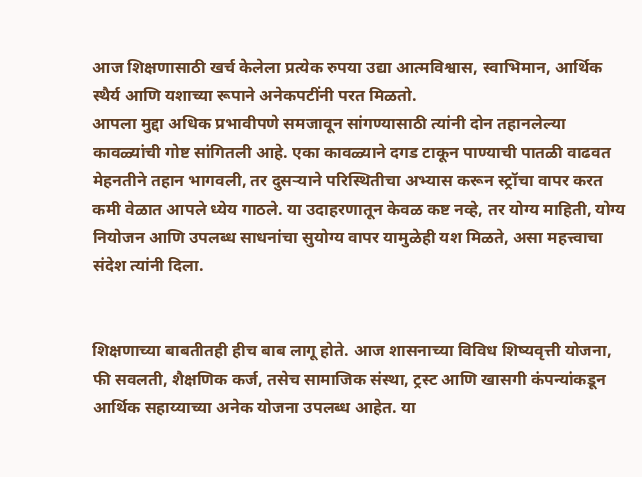आज शिक्षणासाठी खर्च केलेला प्रत्येक रुपया उद्या आत्मविश्वास, स्वाभिमान, आर्थिक स्थैर्य आणि यशाच्या रूपाने अनेकपटींनी परत मिळतो.
आपला मुद्दा अधिक प्रभावीपणे समजावून सांगण्यासाठी त्यांनी दोन तहानलेल्या कावळ्यांची गोष्ट सांगितली आहे. एका कावळ्याने दगड टाकून पाण्याची पातळी वाढवत मेहनतीने तहान भागवली, तर दुसऱ्याने परिस्थितीचा अभ्यास करून स्ट्रॉचा वापर करत कमी वेळात आपले ध्येय गाठले. या उदाहरणातून केवळ कष्ट नव्हे, तर योग्य माहिती, योग्य नियोजन आणि उपलब्ध साधनांचा सुयोग्य वापर यामुळेही यश मिळते, असा महत्त्वाचा संदेश त्यांनी दिला.


शिक्षणाच्या बाबतीतही हीच बाब लागू होते. आज शासनाच्या विविध शिष्यवृत्ती योजना, फी सवलती, शैक्षणिक कर्ज, तसेच सामाजिक संस्था, ट्रस्ट आणि खासगी कंपन्यांकडून आर्थिक सहाय्याच्या अनेक योजना उपलब्ध आहेत. या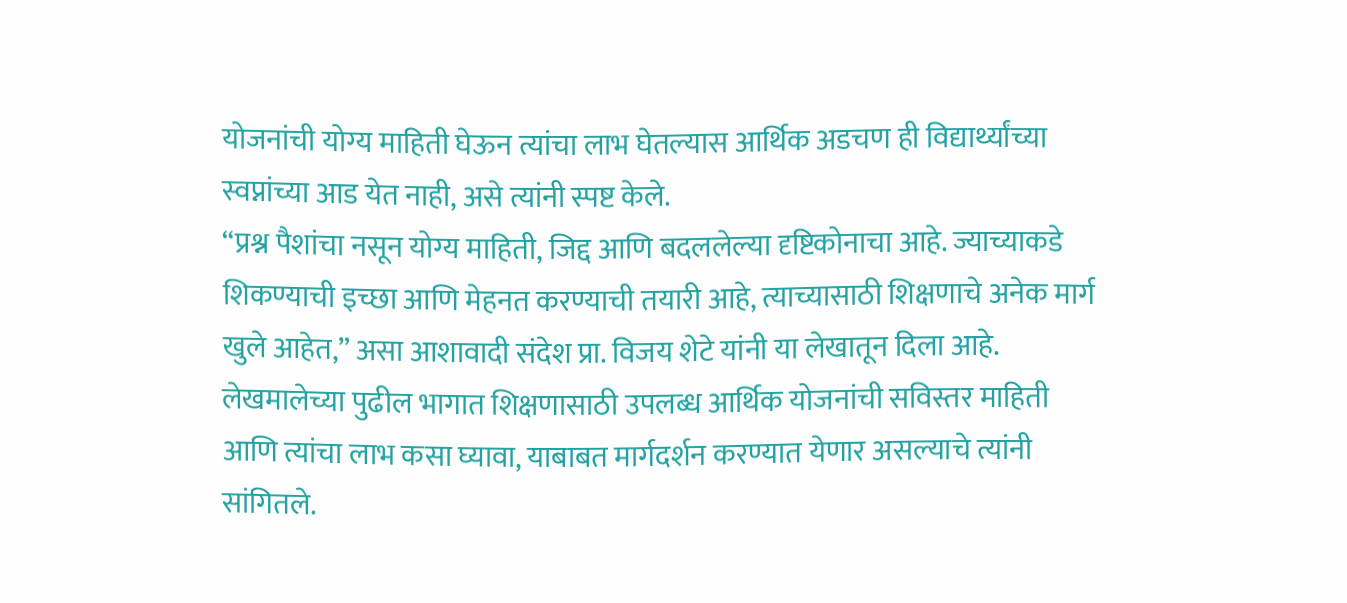योजनांची योग्य माहिती घेऊन त्यांचा लाभ घेतल्यास आर्थिक अडचण ही विद्यार्थ्यांच्या स्वप्नांच्या आड येत नाही, असे त्यांनी स्पष्ट केले.
“प्रश्न पैशांचा नसून योग्य माहिती, जिद्द आणि बदललेल्या दृष्टिकोनाचा आहे. ज्याच्याकडे शिकण्याची इच्छा आणि मेहनत करण्याची तयारी आहे, त्याच्यासाठी शिक्षणाचे अनेक मार्ग खुले आहेत,” असा आशावादी संदेश प्रा. विजय शेटे यांनी या लेखातून दिला आहे.
लेखमालेच्या पुढील भागात शिक्षणासाठी उपलब्ध आर्थिक योजनांची सविस्तर माहिती आणि त्यांचा लाभ कसा घ्यावा, याबाबत मार्गदर्शन करण्यात येणार असल्याचे त्यांनी सांगितले.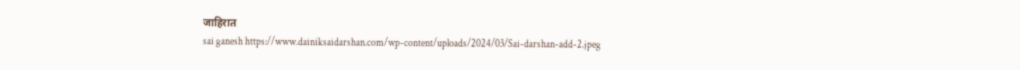जाहिरात
sai ganesh https://www.dainiksaidarshan.com/wp-content/uploads/2024/03/Sai-darshan-add-2.jpeg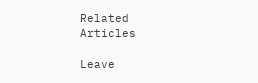Related Articles

Leave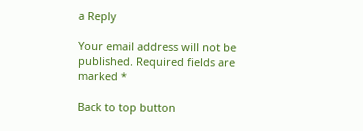a Reply

Your email address will not be published. Required fields are marked *

Back to top button